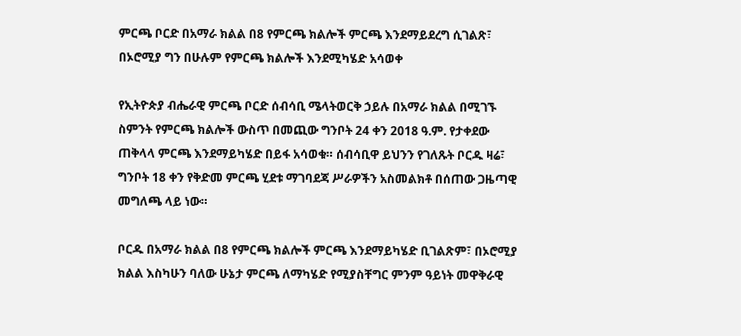ምርጫ ቦርድ በአማራ ክልል በ8 የምርጫ ክልሎች ምርጫ እንደማይደረግ ሲገልጽ፣ በኦሮሚያ ግን በሁሉም የምርጫ ክልሎች እንደሚካሄድ አሳወቀ

የኢትዮጵያ ብሔራዊ ምርጫ ቦርድ ሰብሳቢ ሜላትወርቅ ኃይሉ በአማራ ክልል በሚገኙ ስምንት የምርጫ ክልሎች ውስጥ በመጪው ግንቦት 24 ቀን 2018 ዓ.ም. የታቀደው ጠቅላላ ምርጫ እንደማይካሄድ በይፋ አሳወቁ። ሰብሳቢዋ ይህንን የገለጹት ቦርዱ ዛሬ፣ ግንቦት 18 ቀን የቅድመ ምርጫ ሂደቱ ማገባደጃ ሥራዎችን አስመልክቶ በሰጠው ጋዜጣዊ መግለጫ ላይ ነው።

ቦርዱ በአማራ ክልል በ8 የምርጫ ክልሎች ምርጫ እንደማይካሄድ ቢገልጽም፣ በኦሮሚያ ክልል እስካሁን ባለው ሁኔታ ምርጫ ለማካሄድ የሚያስቸግር ምንም ዓይነት መዋቅራዊ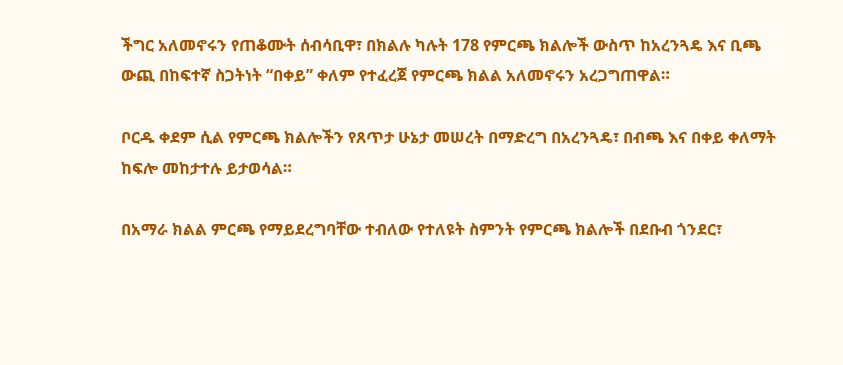ችግር አለመኖሩን የጠቆሙት ሰብሳቢዋ፣ በክልሉ ካሉት 178 የምርጫ ክልሎች ውስጥ ከአረንጓዴ እና ቢጫ ውጪ በከፍተኛ ስጋትነት “በቀይ” ቀለም የተፈረጀ የምርጫ ክልል አለመኖሩን አረጋግጠዋል።

ቦርዱ ቀደም ሲል የምርጫ ክልሎችን የጸጥታ ሁኔታ መሠረት በማድረግ በአረንጓዴ፣ በብጫ እና በቀይ ቀለማት ከፍሎ መከታተሉ ይታወሳል።

በአማራ ክልል ምርጫ የማይደረግባቸው ተብለው የተለዩት ስምንት የምርጫ ክልሎች በደቡብ ጎንደር፣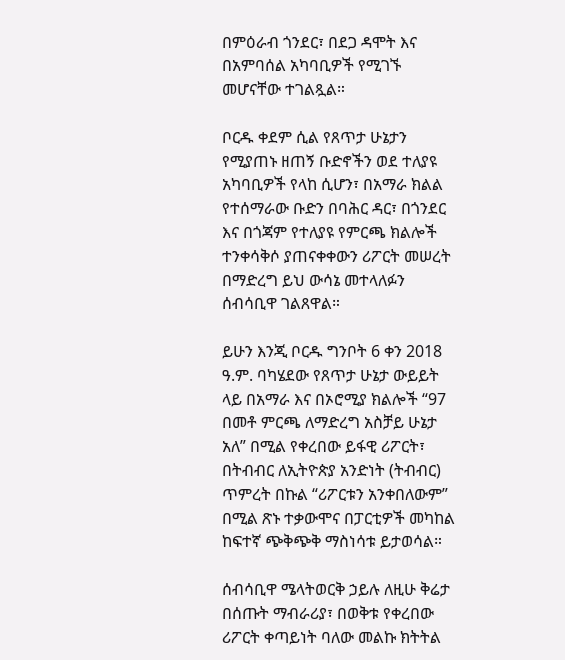በምዕራብ ጎንደር፣ በደጋ ዳሞት እና በአምባሰል አካባቢዎች የሚገኙ መሆናቸው ተገልጿል።

ቦርዱ ቀደም ሲል የጸጥታ ሁኔታን የሚያጠኑ ዘጠኝ ቡድኖችን ወደ ተለያዩ አካባቢዎች የላከ ሲሆን፣ በአማራ ክልል የተሰማራው ቡድን በባሕር ዳር፣ በጎንደር እና በጎጃም የተለያዩ የምርጫ ክልሎች ተንቀሳቅሶ ያጠናቀቀውን ሪፖርት መሠረት በማድረግ ይህ ውሳኔ መተላለፉን ሰብሳቢዋ ገልጸዋል።

ይሁን እንጂ ቦርዱ ግንቦት 6 ቀን 2018 ዓ.ም. ባካሄደው የጸጥታ ሁኔታ ውይይት ላይ በአማራ እና በኦሮሚያ ክልሎች “97 በመቶ ምርጫ ለማድረግ አስቻይ ሁኔታ አለ” በሚል የቀረበው ይፋዊ ሪፖርት፣ በትብብር ለኢትዮጵያ አንድነት (ትብብር) ጥምረት በኩል “ሪፖርቱን አንቀበለውም” በሚል ጽኑ ተቃውሞና በፓርቲዎች መካከል ከፍተኛ ጭቅጭቅ ማስነሳቱ ይታወሳል።

ሰብሳቢዋ ሜላትወርቅ ኃይሉ ለዚሁ ቅሬታ በሰጡት ማብራሪያ፣ በወቅቱ የቀረበው ሪፖርት ቀጣይነት ባለው መልኩ ክትትል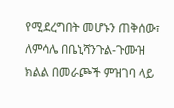የሚደረግበት መሆኑን ጠቅሰው፣ ለምሳሌ በቤኒሻንጉል-ጉሙዝ ክልል በመራጮች ምዝገባ ላይ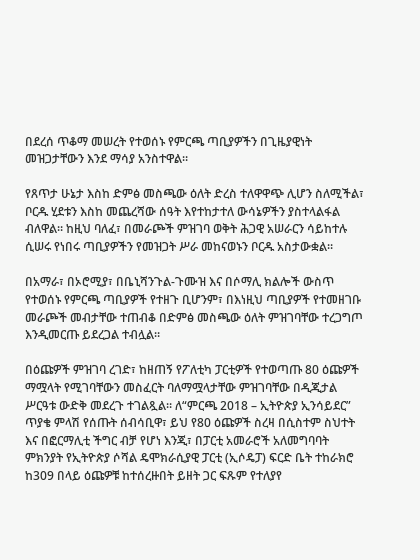በደረሰ ጥቆማ መሠረት የተወሰኑ የምርጫ ጣቢያዎችን በጊዜያዊነት መዝጋታቸውን እንደ ማሳያ አንስተዋል።

የጸጥታ ሁኔታ እስከ ድምፅ መስጫው ዕለት ድረስ ተለዋዋጭ ሊሆን ስለሚችል፣ ቦርዱ ሂደቱን እስከ መጨረሻው ሰዓት እየተከታተለ ውሳኔዎችን ያስተላልፋል ብለዋል። ከዚህ ባለፈ፣ በመራጮች ምዝገባ ወቅት ሕጋዊ አሠራርን ሳይከተሉ ሲሠሩ የነበሩ ጣቢያዎችን የመዝጋት ሥራ መከናወኑን ቦርዱ አስታውቋል።

በአማራ፣ በኦሮሚያ፣ በቤኒሻንጉል-ጉሙዝ እና በሶማሊ ክልሎች ውስጥ የተወሰኑ የምርጫ ጣቢያዎች የተዘጉ ቢሆንም፣ በእነዚህ ጣቢያዎች የተመዘገቡ መራጮች መብታቸው ተጠብቆ በድምፅ መስጫው ዕለት ምዝገባቸው ተረጋግጦ እንዲመርጡ ይደረጋል ተብሏል።

በዕጩዎች ምዝገባ ረገድ፣ ከዘጠኝ የፖለቲካ ፓርቲዎች የተወጣጡ 80 ዕጩዎች ማሟላት የሚገባቸውን መስፈርት ባለማሟላታቸው ምዝገባቸው በዲጂታል ሥርዓቱ ውድቅ መደረጉ ተገልጿል። ለ“ምርጫ 2018 – ኢትዮጵያ ኢንሳይደር” ጥያቄ ምላሽ የሰጡት ሰብሳቢዋ፣ ይህ የ80 ዕጩዎች ስረዛ በሲስተም ስህተት እና በፎርማሊቲ ችግር ብቻ የሆነ እንጂ፣ በፓርቲ አመራሮች አለመግባባት ምክንያት የኢትዮጵያ ሶሻል ዴሞክራሲያዊ ፓርቲ (ኢሶዴፓ) ፍርድ ቤት ተከራክሮ ከ309 በላይ ዕጩዎቹ ከተሰረዙበት ይዘት ጋር ፍጹም የተለያየ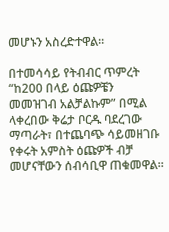መሆኑን አስረድተዋል።

በተመሳሳይ የትብብር ጥምረት “ከ200 በላይ ዕጩዎቼን መመዝገብ አልቻልኩም” በሚል ላቀረበው ቅሬታ ቦርዱ ባደረገው ማጣራት፣ በተጨባጭ ሳይመዘገቡ የቀሩት አምስት ዕጩዎች ብቻ መሆናቸውን ሰብሳቢዋ ጠቁመዋል።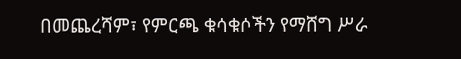በመጨረሻም፣ የምርጫ ቁሳቁሶችን የማሸግ ሥራ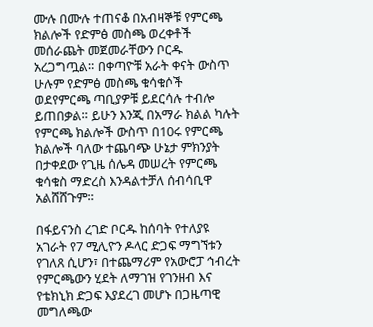ሙሉ በሙሉ ተጠናቆ በአብዛኞቹ የምርጫ ክልሎች የድምፅ መስጫ ወረቀቶች መሰራጨት መጀመራቸውን ቦርዱ አረጋግጧል። በቀጣዮቹ አራት ቀናት ውስጥ ሁሉም የድምፅ መስጫ ቁሳቁሶች ወደየምርጫ ጣቢያዎቹ ይደርሳሉ ተብሎ ይጠበቃል። ይሁን እንጂ በአማራ ክልል ካሉት የምርጫ ክልሎች ውስጥ በ10ሩ የምርጫ ክልሎች ባለው ተጨባጭ ሁኔታ ምክንያት በታቀደው የጊዜ ሰሌዳ መሠረት የምርጫ ቁሳቁስ ማድረስ እንዳልተቻለ ሰብሳቢዋ አልሸሸጉም።

በፋይናንስ ረገድ ቦርዱ ከሰባት የተለያዩ አገራት የ7 ሚሊዮን ዶላር ድጋፍ ማግኘቱን የገለጸ ሲሆን፣ በተጨማሪም የአውሮፓ ኅብረት የምርጫውን ሂደት ለማገዝ የገንዘብ እና የቴክኒክ ድጋፍ እያደረገ መሆኑ በጋዜጣዊ መግለጫው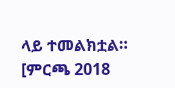ላይ ተመልክቷል። [ምርጫ 2018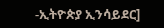-ኢትዮጵያ ኢንሳይደር]